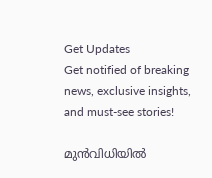Get Updates
Get notified of breaking news, exclusive insights, and must-see stories!

മുന്‍വിധിയിൽ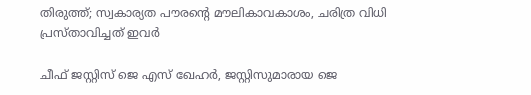തിരുത്ത്; സ്വകാര്യത പൗരന്റെ മൗലികാവകാശം, ചരിത്ര വിധി പ്രസ്താവിച്ചത് ഇവർ

ചീഫ് ജസ്റ്റിസ് ജെ എസ് ഖേഹര്‍, ജസ്റ്റിസുമാരായ ജെ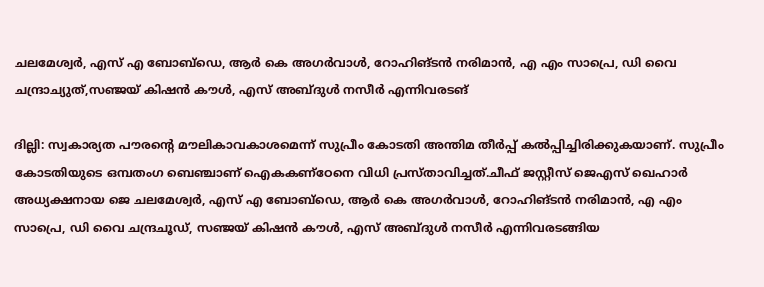ചലമേശ്വര്‍, എസ് എ ബോബ്‌ഡെ, ആര്‍ കെ അഗര്‍വാള്‍, റോഹിങ്ടന്‍ നരിമാന്‍, എ എം സാപ്രെ, ഡി വൈ ചന്ദ്രാച്യുത്,സഞ്ജയ് കിഷന്‍ കൗള്‍, എസ് അബ്ദുള്‍ നസീര്‍ എന്നിവരടങ്

ദില്ലി: സ്വകാര്യത പൗരന്റെ മൗലികാവകാശമെന്ന് സുപ്രീം കോടതി അന്തിമ തീർപ്പ് കൽപ്പിച്ചിരിക്കുകയാണ്. സുപ്രീം കോടതിയുടെ ഒമ്പതംഗ ബെഞ്ചാണ് ഐകകണ്ഠേനെ വിധി പ്രസ്താവിച്ചത്.ചീഫ് ജസ്റ്റീസ് ജെഎസ് ഖെഹാർ അധ്യക്ഷനായ ജെ ചലമേശ്വര്‍, എസ് എ ബോബ്ഡെ, ആര്‍ കെ അഗര്‍വാള്‍, റോഹിങ്ടന്‍ നരിമാന്‍, എ എം സാപ്രെ, ഡി വൈ ചന്ദ്രചൂഡ്, സഞ്ജയ് കിഷന്‍ കൗള്‍, എസ് അബ്ദുള്‍ നസീര്‍ എന്നിവരടങ്ങിയ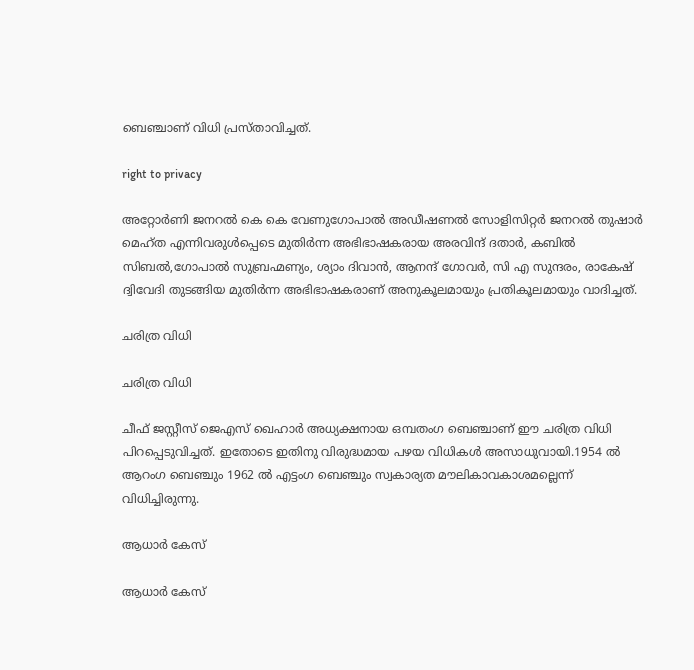ബെഞ്ചാണ് വിധി പ്രസ്താവിച്ചത്.

right to privacy

അറ്റോര്‍ണി ജനറല്‍ കെ കെ വേണുഗോപാല്‍ അഡീഷണല്‍ സോളിസിറ്റര്‍ ജനറല്‍ തുഷാര്‍ മെഹ്ത എന്നിവരുള്‍പ്പെടെ മുതിര്‍ന്ന അഭിഭാഷകരായ അരവിന്ദ് ദതാര്‍, കബില്‍ സിബല്‍,ഗോപാൽ സുബ്രഹ്മണ്യം, ശ്യാം ദിവാന്‍, ആനന്ദ് ഗോവര്‍, സി എ സുന്ദരം, രാകേഷ് ദ്വിവേദി തുടങ്ങിയ മുതിര്‍ന്ന അഭിഭാഷകരാണ് അനുകൂലമായും പ്രതികൂലമായും വാദിച്ചത്.

ചരിത്ര വിധി

ചരിത്ര വിധി

ചീഫ് ജസ്റ്റീസ് ജെഎസ് ഖെഹാർ അധ്യക്ഷനായ ഒമ്പതംഗ ബെഞ്ചാണ് ഈ ചരിത്ര വിധി പിറപ്പെടുവിച്ചത്. ഇതോടെ ഇതിനു വിരുദ്ധമായ പഴയ വിധികൾ അസാധുവായി.1954 ൽ ആറംഗ ബെഞ്ചും 1962 ൽ എട്ടംഗ ബെഞ്ചും സ്വകാര്യത മൗലികാവകാശമല്ലെന്ന് വിധിച്ചിരുന്നു.

ആധാർ കേസ്

ആധാർ കേസ്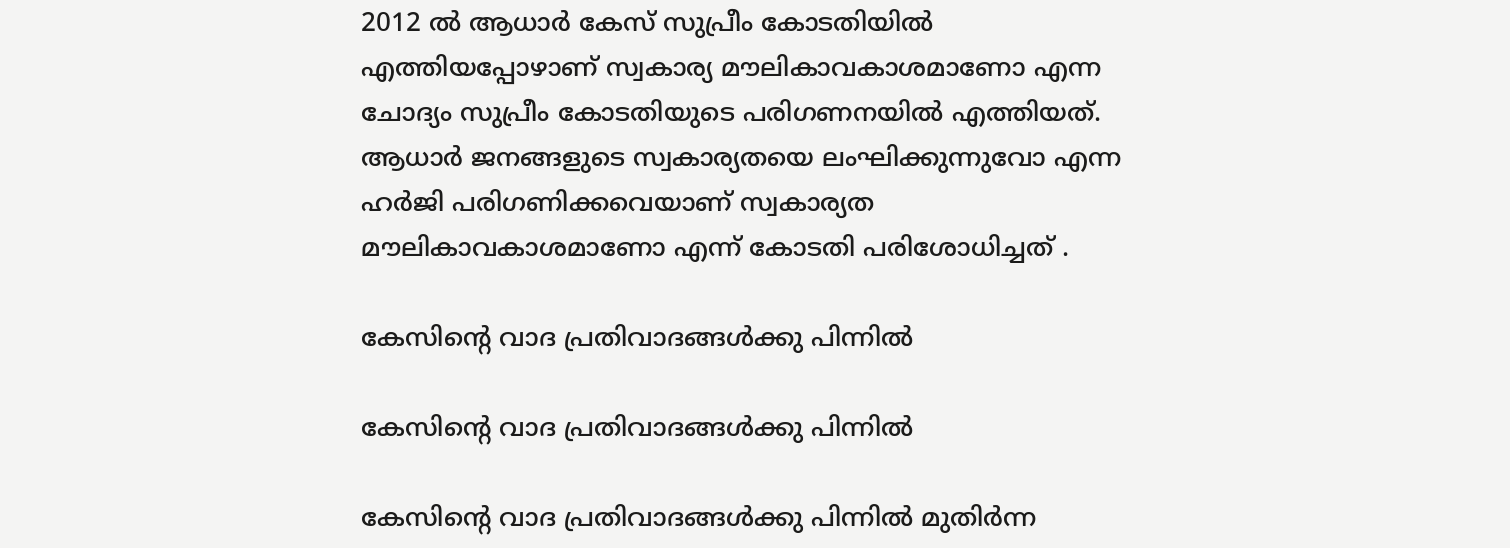2012 ൽ ആധാർ കേസ് സുപ്രീം കോടതിയിൽ എത്തിയപ്പോഴാണ് സ്വകാര്യ മൗലികാവകാശമാണോ എന്ന ചോദ്യം സുപ്രീം കോടതിയുടെ പരിഗണനയിൽ എത്തിയത്. ആധാര്‍ ജനങ്ങളുടെ സ്വകാര്യതയെ ലംഘിക്കുന്നുവോ എന്ന ഹര്‍ജി പരിഗണിക്കവെയാണ് സ്വകാര്യത മൗലികാവകാശമാണോ എന്ന് കോടതി പരിശോധിച്ചത് .

കേസിന്റെ വാദ പ്രതിവാദങ്ങൾക്കു പിന്നിൽ

കേസിന്റെ വാദ പ്രതിവാദങ്ങൾക്കു പിന്നിൽ

കേസിന്റെ വാദ പ്രതിവാദങ്ങൾക്കു പിന്നിൽ മുതിർന്ന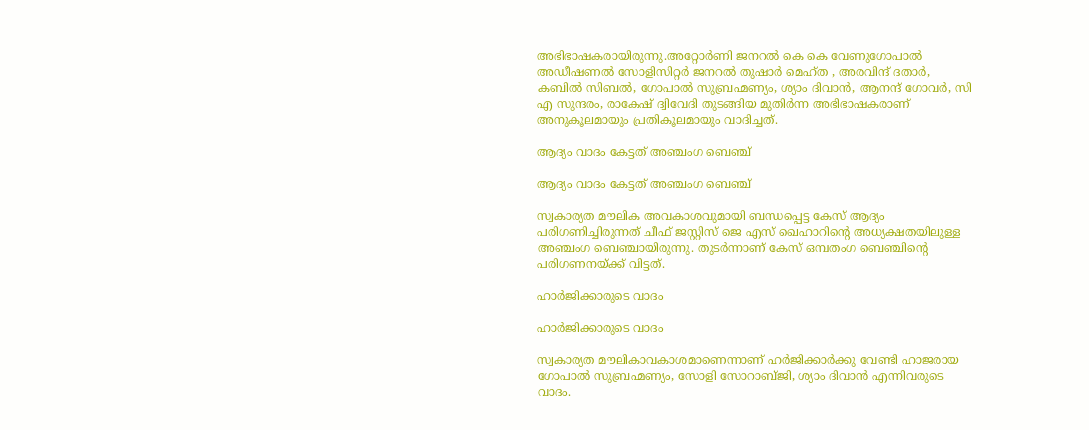അഭിഭാഷകരായിരുന്നു.അറ്റോര്‍ണി ജനറല്‍ കെ കെ വേണുഗോപാല്‍ അഡീഷണല്‍ സോളിസിറ്റര്‍ ജനറല്‍ തുഷാര്‍ മെഹ്ത , അരവിന്ദ് ദതാര്‍, കബില്‍ സിബൽ, ഗോപാൽ സുബ്രഹ്മണ്യം, ശ്യാം ദിവാന്‍, ആനന്ദ് ഗോവര്‍, സി എ സുന്ദരം, രാകേഷ് ദ്വിവേദി തുടങ്ങിയ മുതിര്‍ന്ന അഭിഭാഷകരാണ് അനുകൂലമായും പ്രതികൂലമായും വാദിച്ചത്.

ആദ്യം വാദം കേട്ടത് അഞ്ചംഗ ബെഞ്ച്

ആദ്യം വാദം കേട്ടത് അഞ്ചംഗ ബെഞ്ച്

സ്വകാര്യത മൗലിക അവകാശവുമായി ബന്ധപ്പെട്ട കേസ് ആദ്യം പരിഗണിച്ചിരുന്നത് ചീഫ് ജസ്റ്റിസ് ജെ എസ് ഖെഹാറിന്റെ അധ്യക്ഷതയിലുള്ള അഞ്ചംഗ ബെഞ്ചായിരുന്നു. തുടർന്നാണ് കേസ് ഒമ്പതംഗ ബെഞ്ചിന്റെ പരിഗണനയ്ക്ക് വിട്ടത്.

ഹാർജിക്കാരുടെ വാദം

ഹാർജിക്കാരുടെ വാദം

സ്വകാര്യത മൗലികാവകാശമാണെന്നാണ് ഹര്‍ജിക്കാര്‍ക്കു വേണ്ടി ഹാജരായ ഗോപാല്‍ സുബ്രഹ്മണ്യം, സോളി സോറാബ്ജി, ശ്യാം ദിവാന്‍ എന്നിവരുടെ വാദം.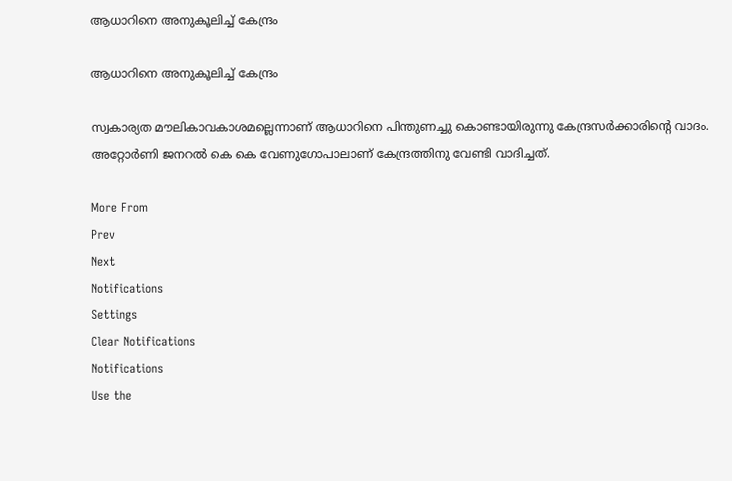ആധാറിനെ അനുകൂലിച്ച് കേന്ദ്രം

ആധാറിനെ അനുകൂലിച്ച് കേന്ദ്രം

സ്വകാര്യത മൗലികാവകാശമല്ലെന്നാണ് ആധാറിനെ പിന്തുണച്ചു കൊണ്ടായിരുന്നു കേന്ദ്രസര്‍ക്കാരിന്റെ വാദം‌. അറ്റോര്‍ണി ജനറല്‍ കെ കെ വേണുഗോപാലാണ് കേന്ദ്രത്തിനു വേണ്ടി വാദിച്ചത്.

More From
Prev
Next
Notifications
Settings
Clear Notifications
Notifications
Use the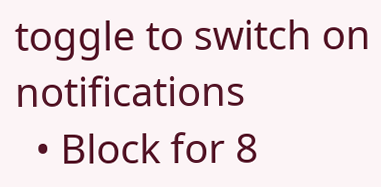toggle to switch on notifications
  • Block for 8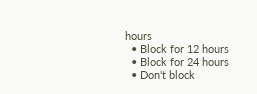hours
  • Block for 12 hours
  • Block for 24 hours
  • Don't block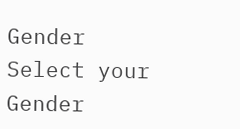Gender
Select your Gender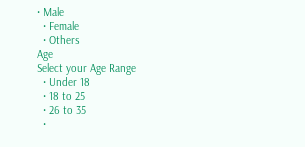• Male
  • Female
  • Others
Age
Select your Age Range
  • Under 18
  • 18 to 25
  • 26 to 35
  •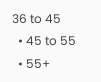36 to 45
  • 45 to 55
  • 55+